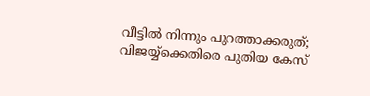വീട്ടിൽ നിന്നും പുറത്താക്കരുത്; വിജയ്യ്ക്കെതിരെ പുതിയ കേസ്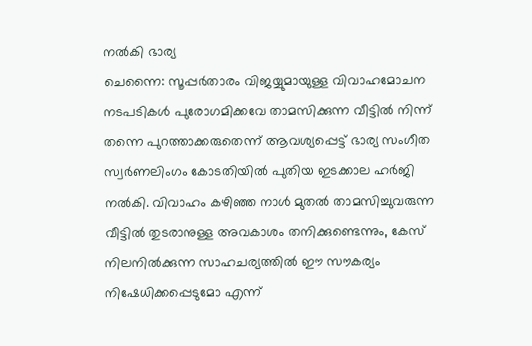നൽകി ഭാര്യ
ചെന്നൈ: സൂപ്പർതാരം വിജയ്യുമായുള്ള വിവാഹമോചന നടപടികൾ പുരോഗമിക്കവേ താമസിക്കുന്ന വീട്ടിൽ നിന്ന് തന്നെ പുറത്താക്കരുതെന്ന് ആവശ്യപ്പെട്ട് ഭാര്യ സംഗീത സ്വർണലിംഗം കോടതിയിൽ പുതിയ ഇടക്കാല ഹർജി നൽകി. വിവാഹം കഴിഞ്ഞ നാൾ മുതൽ താമസിച്ചുവരുന്ന വീട്ടിൽ തുടരാനുള്ള അവകാശം തനിക്കുണ്ടെന്നും, കേസ് നിലനിൽക്കുന്ന സാഹചര്യത്തിൽ ഈ സൗകര്യം നിഷേധിക്കപ്പെടുമോ എന്ന്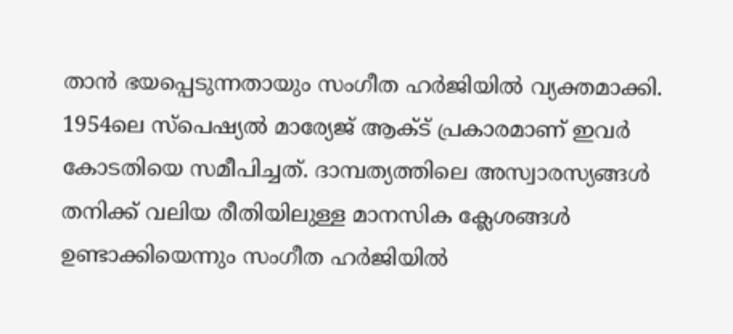താൻ ഭയപ്പെടുന്നതായും സംഗീത ഹർജിയിൽ വ്യക്തമാക്കി.
1954ലെ സ്പെഷ്യൽ മാര്യേജ് ആക്ട് പ്രകാരമാണ് ഇവർ കോടതിയെ സമീപിച്ചത്. ദാമ്പത്യത്തിലെ അസ്വാരസ്യങ്ങൾ തനിക്ക് വലിയ രീതിയിലുള്ള മാനസിക ക്ലേശങ്ങൾ ഉണ്ടാക്കിയെന്നും സംഗീത ഹർജിയിൽ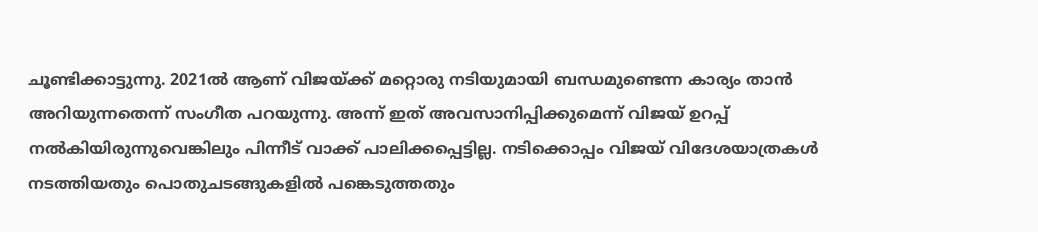ചൂണ്ടിക്കാട്ടുന്നു. 2021ൽ ആണ് വിജയ്ക്ക് മറ്റൊരു നടിയുമായി ബന്ധമുണ്ടെന്ന കാര്യം താൻ അറിയുന്നതെന്ന് സംഗീത പറയുന്നു. അന്ന് ഇത് അവസാനിപ്പിക്കുമെന്ന് വിജയ് ഉറപ്പ് നൽകിയിരുന്നുവെങ്കിലും പിന്നീട് വാക്ക് പാലിക്കപ്പെട്ടില്ല. നടിക്കൊപ്പം വിജയ് വിദേശയാത്രകൾ നടത്തിയതും പൊതുചടങ്ങുകളിൽ പങ്കെടുത്തതും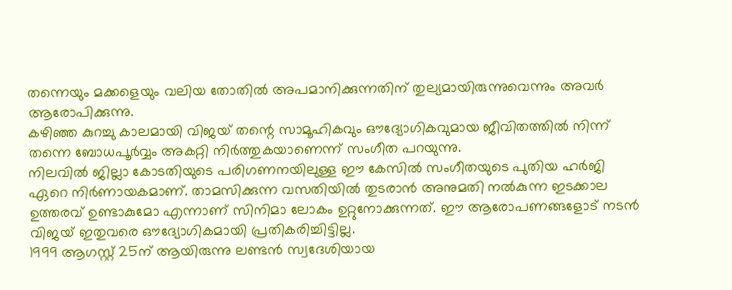തന്നെയും മക്കളെയും വലിയ തോതിൽ അപമാനിക്കുന്നതിന് തുല്യമായിരുന്നുവെന്നും അവർ ആരോപിക്കുന്നു.
കഴിഞ്ഞ കുറച്ചു കാലമായി വിജയ് തന്റെ സാമൂഹികവും ഔദ്യോഗികവുമായ ജീവിതത്തിൽ നിന്ന് തന്നെ ബോധപൂർവ്വം അകറ്റി നിർത്തുകയാണെന്ന് സംഗീത പറയുന്നു.
നിലവിൽ ജില്ലാ കോടതിയുടെ പരിഗണനയിലുള്ള ഈ കേസിൽ സംഗീതയുടെ പുതിയ ഹർജി ഏറെ നിർണായകമാണ്. താമസിക്കുന്ന വസതിയിൽ തുടരാൻ അനുമതി നൽകുന്ന ഇടക്കാല ഉത്തരവ് ഉണ്ടാകുമോ എന്നാണ് സിനിമാ ലോകം ഉറ്റുനോക്കുന്നത്. ഈ ആരോപണങ്ങളോട് നടൻ വിജയ് ഇതുവരെ ഔദ്യോഗികമായി പ്രതികരിച്ചിട്ടില്ല.
1999 ആഗസ്റ്റ് 25ന് ആയിരുന്നു ലണ്ടൻ സ്വദേശിയായ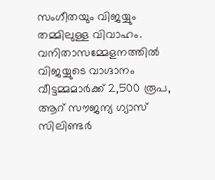സംഗീതയും വിജയ്യും തമ്മിലുള്ള വിവാഹം.
വനിതാസമ്മേളനത്തിൽ വിജയ്യുടെ വാഗ്ദാനം
വീട്ടമ്മമാർക്ക് 2,500 രൂപ, ആറ് സൗജന്യ ഗ്യാസ് സിലിണ്ടർ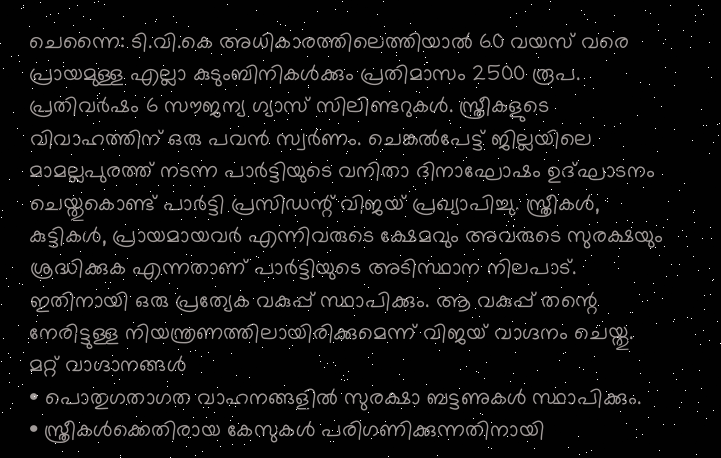ചെന്നൈ: ടി.വി.കെ അധികാരത്തിലെത്തിയാൽ 60 വയസ് വരെ പ്രായമുള്ള എല്ലാ കുടുംബിനികൾക്കും പ്രതിമാസം 2500 രൂപ. പ്രതിവർഷം 6 സൗജന്യ ഗ്യാസ് സിലിണ്ടറുകൾ. സ്ത്രീകളുടെ വിവാഹത്തിന് ഒരു പവൻ സ്വർണം. ചെങ്കൽപേട്ട് ജില്ലയിലെ മാമല്ലപുരത്ത് നടന്ന പാർട്ടിയുടെ വനിതാ ദിനാഘോഷം ഉദ്ഘാടനം ചെയ്തുകൊണ്ട് പാർട്ടി പ്രസിഡന്റ് വിജയ് പ്രഖ്യാപിച്ചു. സ്ത്രീകൾ, കുട്ടികൾ, പ്രായമായവർ എന്നിവരുടെ ക്ഷേമവും അവരുടെ സുരക്ഷയും ശ്രദ്ധിക്കുക എന്നതാണ് പാർട്ടിയുടെ അടിസ്ഥാന നിലപാട്. ഇതിനായി ഒരു പ്രത്യേക വകുപ്പ് സ്ഥാപിക്കും. ആ വകുപ്പ് തന്റെ നേരിട്ടുള്ള നിയന്ത്രണത്തിലായിരിക്കുമെന്ന് വിജയ് വാഗ്ദനം ചെയ്തു.
മറ്റ് വാഗ്ദാനങ്ങൾ
• പൊതുഗതാഗത വാഹനങ്ങളിൽ സുരക്ഷാ ബട്ടണുകൾ സ്ഥാപിക്കും.
• സ്ത്രീകൾക്കെതിരായ കേസുകൾ പരിഗണിക്കുന്നതിനായി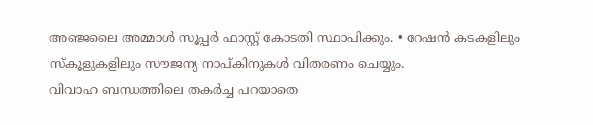അഞ്ജലൈ അമ്മാൾ സൂപ്പർ ഫാസ്റ്റ് കോടതി സ്ഥാപിക്കും. • റേഷൻ കടകളിലും സ്കൂളുകളിലും സൗജന്യ നാപ്കിനുകൾ വിതരണം ചെയ്യും.
വിവാഹ ബന്ധത്തിലെ തകർച്ച പറയാതെ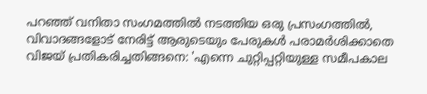പറഞ്ഞ് വനിതാ സംഗമത്തിൽ നടത്തിയ ഒരു പ്രസംഗത്തിൽ, വിവാദങ്ങളോട് നേരിട്ട് ആരുടെയും പേരുകൾ പരാമർശിക്കാതെ വിജയ് പ്രതികരിച്ചതിങ്ങനെ: 'എന്നെ ചുറ്റിപ്പറ്റിയുള്ള സമീപകാല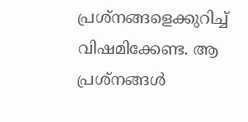പ്രശ്നങ്ങളെക്കുറിച്ച് വിഷമിക്കേണ്ട. ആ പ്രശ്നങ്ങൾ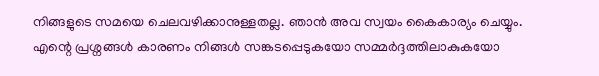നിങ്ങളുടെ സമയെ ചെലവഴിക്കാനുള്ളതല്ല. ഞാൻ അവ സ്വയം കൈകാര്യം ചെയ്യും. എന്റെ പ്രശ്നങ്ങൾ കാരണം നിങ്ങൾ സങ്കടപ്പെടുകയോ സമ്മർദ്ദത്തിലാകുകയോ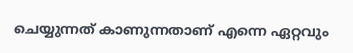ചെയ്യുന്നത് കാണുന്നതാണ് എന്നെ ഏറ്റവും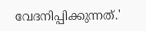വേദനിപ്പിക്കുന്നത്.'